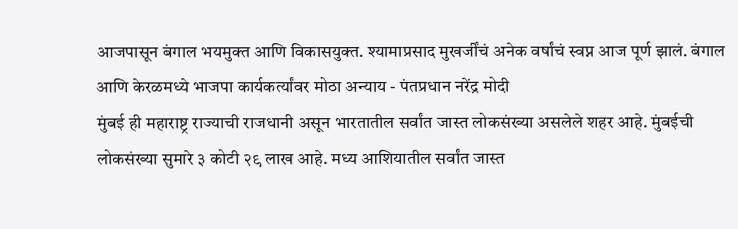आजपासून बंगाल भयमुक्त आणि विकासयुक्त. श्यामाप्रसाद मुखर्जींचं अनेक वर्षांचं स्वप्न आज पूर्ण झालं. बंगाल आणि केरळमध्ये भाजपा कार्यकर्त्यांवर मोठा अन्याय - पंतप्रधान नरेंद्र मोदी
मुंबई ही महाराष्ट्र राज्याची राजधानी असून भारतातील सर्वांत जास्त लोकसंख्या असलेले शहर आहे. मुंबईची लोकसंख्या सुमारे ३ कोटी २९ लाख आहे. मध्य आशियातील सर्वांत जास्त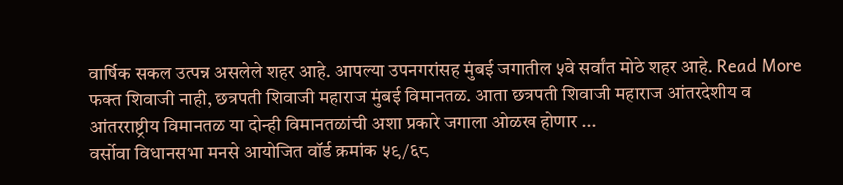वार्षिक सकल उत्पन्न असलेले शहर आहे. आपल्या उपनगरांसह मुंबई जगातील ५वे सर्वांत मोठे शहर आहे. Read More
फक्त शिवाजी नाही, छत्रपती शिवाजी महाराज मुंबई विमानतळ. आता छत्रपती शिवाजी महाराज आंतरदेशीय व आंतरराष्ट्रीय विमानतळ या दोन्ही विमानतळांची अशा प्रकारे जगाला ओळख होणार ...
वर्सोवा विधानसभा मनसे आयोजित वॉर्ड क्रमांक ५९/६८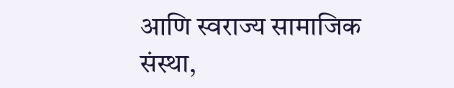आणि स्वराज्य सामाजिक संस्था,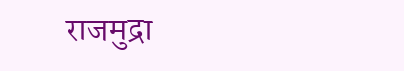राजमुद्रा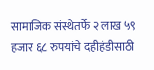सामाजिक संस्थेतर्फे २ लाख ५९ हजार ६८ रुपयांचे दहीहंडीसाठी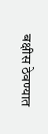बक्षीस ठेवण्यात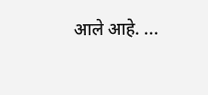आले आहे. ...